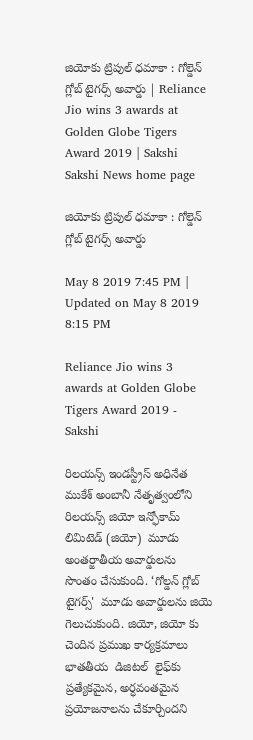జియోకు ట్రిపుల్‌ ధమాకా : గోల్డెన్‌ గ్లోబ్‌ టైగర్స్‌ అవార్డు | Reliance Jio wins 3 awards at Golden Globe Tigers Award 2019 | Sakshi
Sakshi News home page

జియోకు ట్రిపుల్‌ ధమాకా : గోల్డెన్‌ గ్లోబ్‌ టైగర్స్‌ అవార్డు

May 8 2019 7:45 PM | Updated on May 8 2019 8:15 PM

Reliance Jio wins 3 awards at Golden Globe Tigers Award 2019 - Sakshi

రిలయన్స్‌ ఇండస్ట్రీస్‌ అధినేత ముకేశ్‌ అంబానీ నేతృత్వంలోని రిలయన్స్ జియో ఇన్ఫోకామ్ లిమిటెడ్ (జియో)  మూడు అంతర్జాతీయ అవార్డులను  సొంతం చేసుకుంది. ‘గోల్డన్ గ్లోబ్ టైగర్స్'  మూడు అవార్డులను జియె గెలుచుకుంది. జియో, జియో కు చెందిన ప్రముఖ కార్యక్రమాలు భాతతీయ  డిజిటల్‌  లైఫ్‌కు  ప్రత్యేకమైన, అర్ధవంతమైన  ప్రయోజనాలను చేకూర్చిందని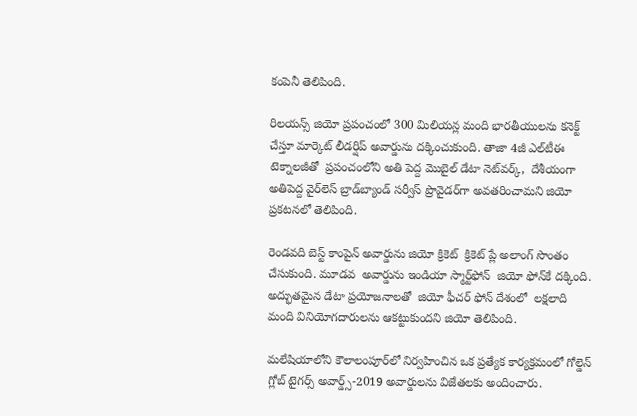కంపెనీ తెలిపింది.

రిలయన్స్ జియో ప్రపంచంలో 300 మిలియన్ల మంది భారతీయులను కనెక్ట్ చేస్తూ మార్కెట్ లీడర్షిప్ అవార్డును దక్కించుకుంది. తాజా 4జీ ఎల్‌టీఈ టెక్నాలజీతో  ప్రపంచంలోని అతి పెద్ద మొబైల్ డేటా నెట్‌వర్క్‌,  దేశీయంగా అతిపెద్ద వైర్‌లెస్‌ బ్రాడ్‌బ్యాండ్‌ సర్వీస్ ప్రొవైడర్‌గా అవతరించామని జియో ప్రకటనలో తెలిపింది.

రెండవది బెస్ట్‌ కాంపైన్‌ అవార్డును జియో క్రికెట్‌  క్రికెట్ ప్లే అలాంగ్ సొంతం చేసుకుంది. మూడవ  అవార్డును ఇండియా స్మార్ట్‌ఫోన్‌  జియో ఫోన్‌కే దక్కింది.  అద్భుతమైన డేటా ప్రయోజనాలతో  జియో ఫీచర్ ఫోన్‌ దేశంలో  లక్షలాది మంది వినియోగదారులను ఆకట్టుకుందని జియో తెలిపింది.

మలేషియాలోని కౌలాలంపూర్‌లో నిర్వహించిన ఒక ప్రత్యేక కార్యక్రమంలో గోల్డెన్ గ్లోబ్ టైగర్స్ అవార్డ్స్-2019 అవార్డులను విజేతలకు అందించారు.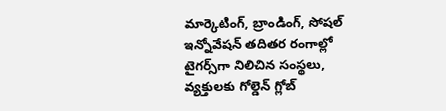మార్కెటింగ్‌, బ్రాండింగ్‌, సోషల్‌ ఇన్నోవేషన్‌ తదితర రంగాల్లో టైగర్స్‌గా నిలిచిన సంస్థలు, వ్యక్తులకు గోల్డెన్ గ్లోబ్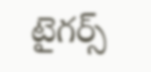టైగర్స్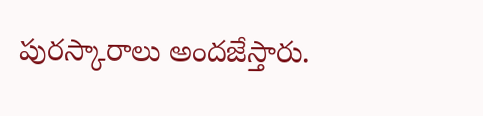పురస్కారాలు అందజేస్తారు.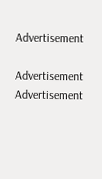Advertisement

Advertisement
Advertisement